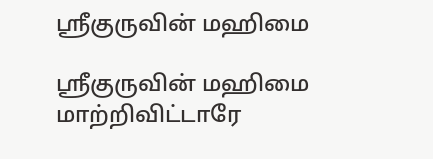ஸ்ரீகுருவின் மஹிமை

ஸ்ரீகுருவின் மஹிமை
மாற்றிவிட்டாரே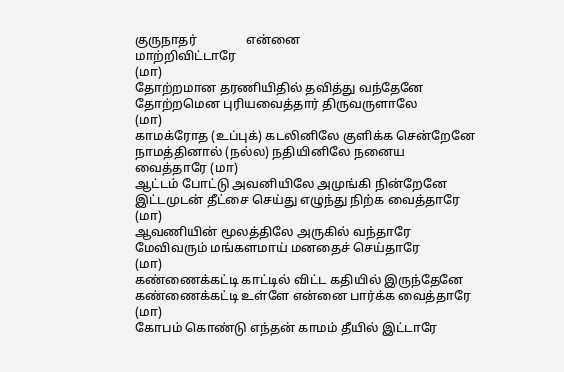குருநாதர்                என்னை
மாற்றிவிட்டாரே                                                                             (மா)
தோற்றமான தரணியிதில் தவித்து வந்தேனே
தோற்றமென புரியவைத்தார் திருவருளாலே                    (மா)
காமக்ரோத (உப்புக்) கடலினிலே குளிக்க சென்றேனே
நாமத்தினால் (நல்ல) நதியினிலே நனைய வைத்தாரே (மா)
ஆட்டம் போட்டு அவனியிலே அமுங்கி நின்றேனே
இட்டமுடன் தீட்சை செய்து எழுந்து நிற்க வைத்தாரே (மா)
ஆவணியின் மூலத்திலே அருகில் வந்தாரே
மேவிவரும் மங்களமாய் மனதைச் செய்தாரே                  (மா)
கண்ணைக்கட்டி காட்டில் விட்ட கதியில் இருந்தேனே
கண்ணைக்கட்டி உள்ளே என்னை பார்க்க வைத்தாரே (மா)
கோபம் கொண்டு எந்தன் காமம் தீயில் இட்டாரே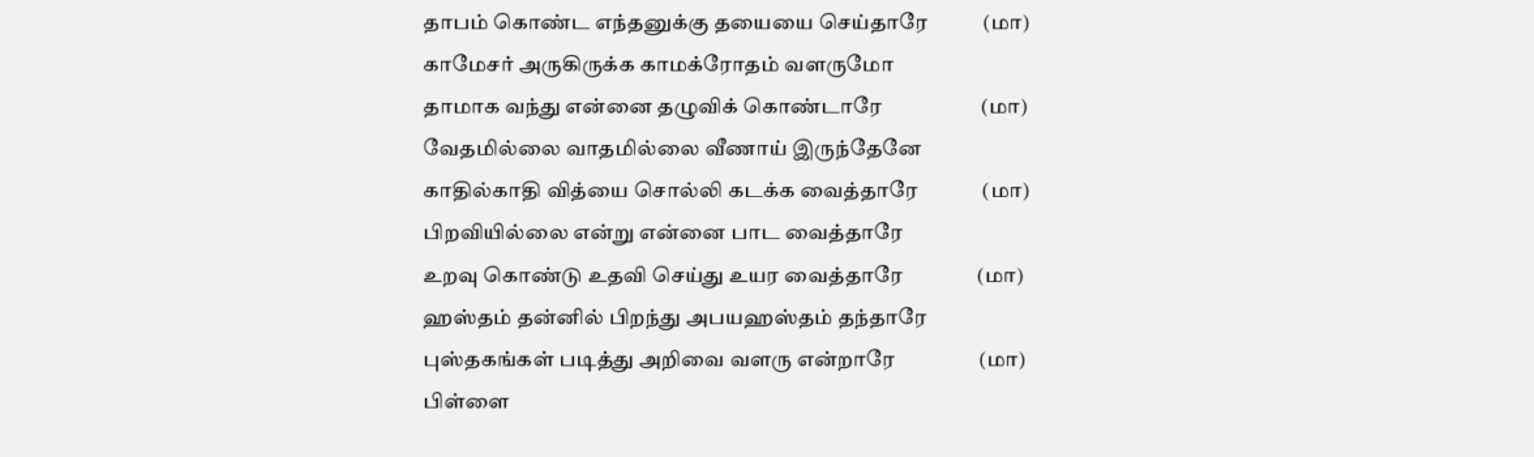தாபம் கொண்ட எந்தனுக்கு தயையை செய்தாரே           (மா)
காமேசர் அருகிருக்க காமக்ரோதம் வளருமோ
தாமாக வந்து என்னை தழுவிக் கொண்டாரே                    (மா)
வேதமில்லை வாதமில்லை வீணாய் இருந்தேனே
காதில்காதி வித்யை சொல்லி கடக்க வைத்தாரே             (மா)
பிறவியில்லை என்று என்னை பாட வைத்தாரே
உறவு கொண்டு உதவி செய்து உயர வைத்தாரே               (மா)
ஹஸ்தம் தன்னில் பிறந்து அபயஹஸ்தம் தந்தாரே
புஸ்தகங்கள் படித்து அறிவை வளரு என்றாரே                 (மா)
பிள்ளை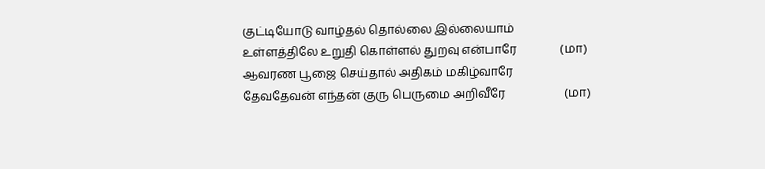குட்டியோடு வாழ்தல் தொல்லை இல்லையாம்
உள்ளத்திலே உறுதி கொள்ளல் துறவு என்பாரே               (மா)
ஆவரண பூஜை செய்தால் அதிகம் மகிழ்வாரே
தேவதேவன் எந்தன் குரு பெருமை அறிவீரே                    (மா)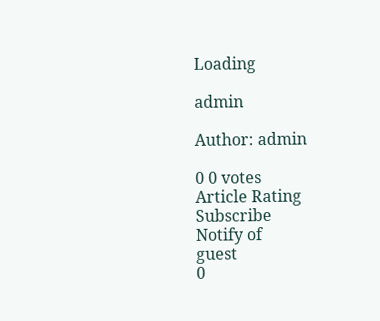Loading

admin

Author: admin

0 0 votes
Article Rating
Subscribe
Notify of
guest
0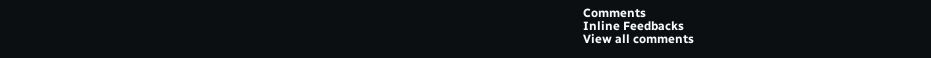Comments
Inline Feedbacks
View all comments